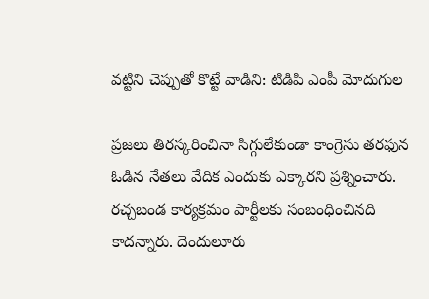వట్టిని చెప్పుతో కొట్టే వాడిని: టిడిపి ఎంపీ మోదుగుల

ప్రజలు తిరస్కరించినా సిగ్గులేకుండా కాంగ్రెసు తరఫున ఓడిన నేతలు వేదిక ఎందుకు ఎక్కారని ప్రశ్నించారు. రచ్చబండ కార్యక్రమం పార్టీలకు సంబంధించినది కాదన్నారు. దెందులూరు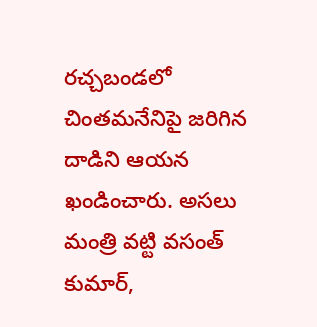రచ్చబండలో చింతమనేనిపై జరిగిన దాడిని ఆయన ఖండించారు. అసలు మంత్రి వట్టి వసంత్ కుమార్,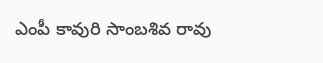ఎంపీ కావురి సాంబశివ రావు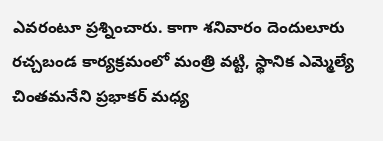ఎవరంటూ ప్రశ్నించారు. కాగా శనివారం దెందులూరు రచ్చబండ కార్యక్రమంలో మంత్రి వట్టి, స్థానిక ఎమ్మెల్యే చింతమనేని ప్రభాకర్ మధ్య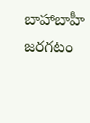బాహాబాహీ జరగటం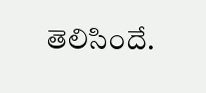తెలిసిందే.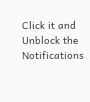Click it and Unblock the Notifications